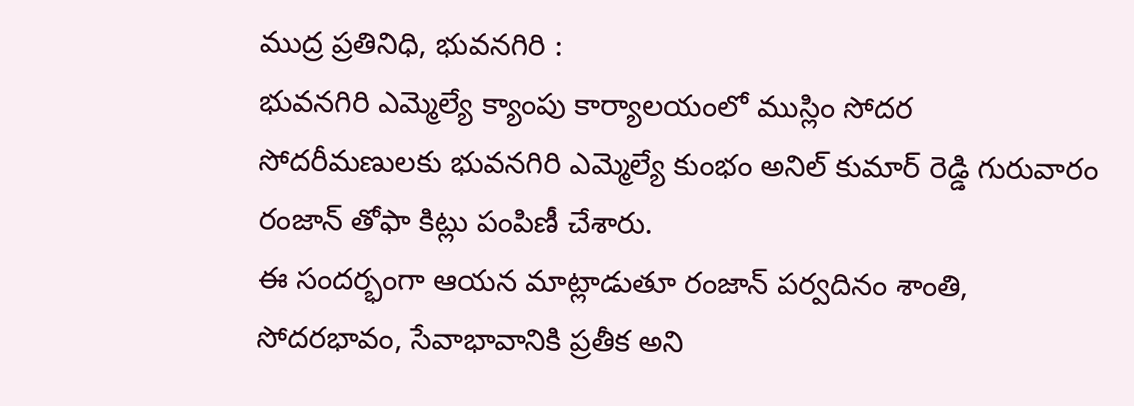ముద్ర ప్రతినిధి, భువనగిరి :
భువనగిరి ఎమ్మెల్యే క్యాంపు కార్యాలయంలో ముస్లిం సోదర సోదరీమణులకు భువనగిరి ఎమ్మెల్యే కుంభం అనిల్ కుమార్ రెడ్డి గురువారం రంజాన్ తోఫా కిట్లు పంపిణీ చేశారు.
ఈ సందర్భంగా ఆయన మాట్లాడుతూ రంజాన్ పర్వదినం శాంతి, సోదరభావం, సేవాభావానికి ప్రతీక అని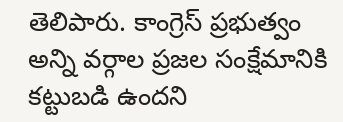తెలిపారు. కాంగ్రెస్ ప్రభుత్వం అన్ని వర్గాల ప్రజల సంక్షేమానికి కట్టుబడి ఉందని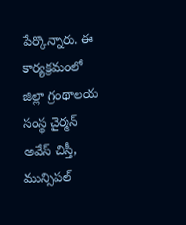పేర్కొన్నారు. ఈ కార్యక్రమంలో జిల్లా గ్రంథాలయ సంస్థ చైర్మన్ అవేస్ చిస్తీ, మున్సిపల్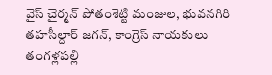వైస్ చైర్మన్ పోతంశెట్టి మంజుల, భువనగిరి తహసీల్దార్ జగన్, కాంగ్రెస్ నాయకులు తంగళ్లపల్లి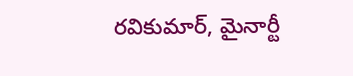రవికుమార్, మైనార్టీ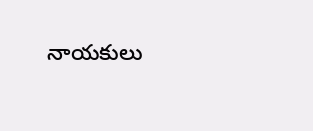నాయకులు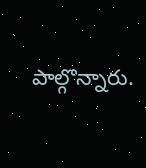పాల్గొన్నారు.